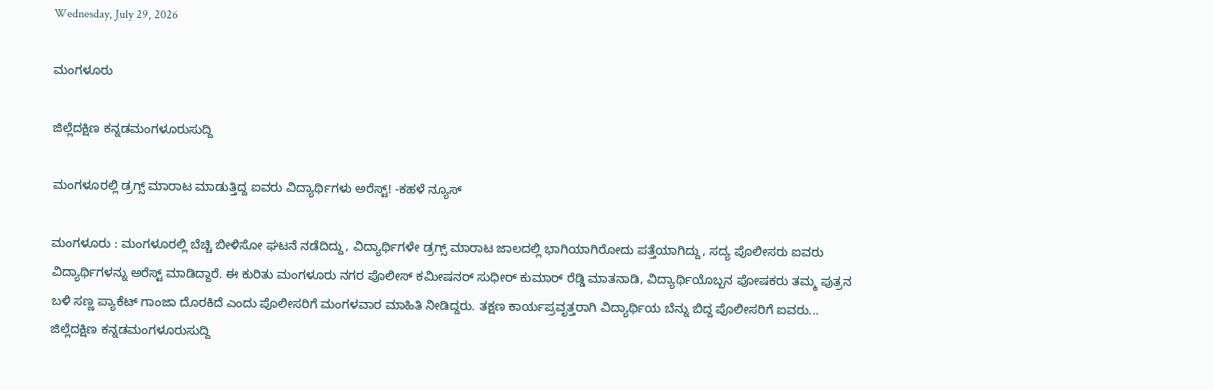Wednesday, July 29, 2026

ಮಂಗಳೂರು

ಜಿಲ್ಲೆದಕ್ಷಿಣ ಕನ್ನಡಮಂಗಳೂರುಸುದ್ದಿ

ಮಂಗಳೂರಲ್ಲಿ ಡ್ರಗ್ಸ್ ಮಾರಾಟ ಮಾಡುತ್ತಿದ್ದ ಐವರು ವಿದ್ಯಾರ್ಥಿಗಳು ಅರೆಸ್ಟ್! -ಕಹಳೆ ನ್ಯೂಸ್

ಮಂಗಳೂರು : ಮಂಗಳೂರಲ್ಲಿ ಬೆಚ್ಚಿ ಬೀಳಿಸೋ ಘಟನೆ ನಡೆದಿದ್ದು, ವಿದ್ಯಾರ್ಥಿಗಳೇ ಡ್ರಗ್ಸ್ ಮಾರಾಟ ಜಾಲದಲ್ಲಿ ಭಾಗಿಯಾಗಿರೋದು ಪತ್ತೆಯಾಗಿದ್ದು, ಸದ್ಯ ಪೊಲೀಸರು ಐವರು ವಿದ್ಯಾರ್ಥಿಗಳನ್ನು ಅರೆಸ್ಟ್ ಮಾಡಿದ್ದಾರೆ. ಈ ಕುರಿತು ಮಂಗಳೂರು ನಗರ ಪೊಲೀಸ್ ಕಮೀಷನರ್ ಸುಧೀರ್ ಕುಮಾರ್ ರೆಡ್ಡಿ ಮಾತನಾಡಿ, ವಿದ್ಯಾರ್ಥಿಯೊಬ್ಬನ ಪೋಷಕರು ತಮ್ಮ ಪುತ್ರನ ಬಳಿ ಸಣ್ಣ ಪ್ಯಾಕೆಟ್ ಗಾಂಜಾ ದೊರಕಿದೆ ಎಂದು ಪೊಲೀಸರಿಗೆ ಮಂಗಳವಾರ ಮಾಹಿತಿ ನೀಡಿದ್ದರು. ತಕ್ಷಣ ಕಾರ್ಯಪ್ರವೃತ್ತರಾಗಿ ವಿದ್ಯಾರ್ಥಿಯ ಬೆನ್ನು ಬಿದ್ದ ಪೊಲೀಸರಿಗೆ ಐವರು...
ಜಿಲ್ಲೆದಕ್ಷಿಣ ಕನ್ನಡಮಂಗಳೂರುಸುದ್ದಿ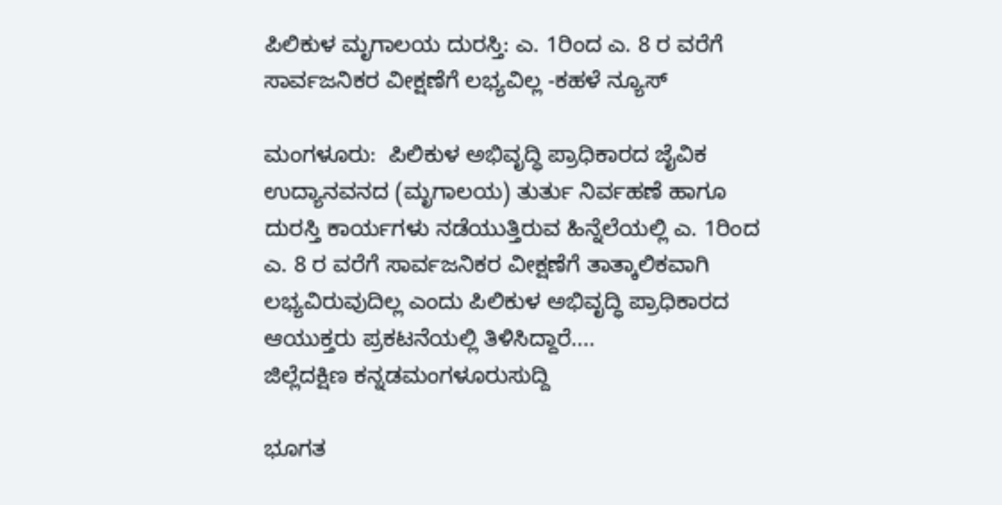ಪಿಲಿಕುಳ ಮೃಗಾಲಯ ದುರಸ್ತಿ: ಎ. 1ರಿಂದ ಎ. 8 ರ ವರೆಗೆ ಸಾರ್ವಜನಿಕರ ವೀಕ್ಷಣೆಗೆ ಲಭ್ಯವಿಲ್ಲ -ಕಹಳೆ ನ್ಯೂಸ್

ಮಂಗಳೂರು:  ಪಿಲಿಕುಳ ಅಭಿವೃದ್ಧಿ ಪ್ರಾಧಿಕಾರದ ಜೈವಿಕ ಉದ್ಯಾನವನದ (ಮೃಗಾಲಯ) ತುರ್ತು ನಿರ್ವಹಣೆ ಹಾಗೂ ದುರಸ್ತಿ ಕಾರ್ಯಗಳು ನಡೆಯುತ್ತಿರುವ ಹಿನ್ನೆಲೆಯಲ್ಲಿ ಎ. 1ರಿಂದ ಎ. 8 ರ ವರೆಗೆ ಸಾರ್ವಜನಿಕರ ವೀಕ್ಷಣೆಗೆ ತಾತ್ಕಾಲಿಕವಾಗಿ ಲಭ್ಯವಿರುವುದಿಲ್ಲ ಎಂದು ಪಿಲಿಕುಳ ಅಭಿವೃದ್ಧಿ ಪ್ರಾಧಿಕಾರದ ಆಯುಕ್ತರು ಪ್ರಕಟನೆಯಲ್ಲಿ ತಿಳಿಸಿದ್ದಾರೆ....
ಜಿಲ್ಲೆದಕ್ಷಿಣ ಕನ್ನಡಮಂಗಳೂರುಸುದ್ದಿ

ಭೂಗತ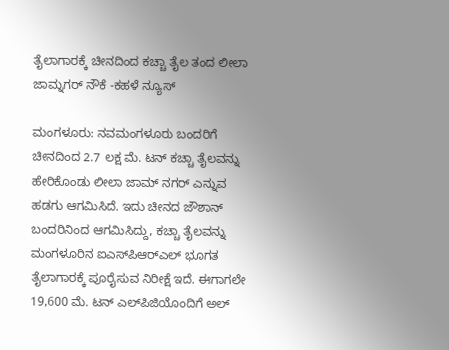ತೈಲಾಗಾರಕ್ಕೆ ಚೀನದಿಂದ ಕಚ್ಚಾ ತೈಲ ತಂದ ಲೀಲಾ ಜಾಮ್ನಗರ್‌ ನೌಕೆ -ಕಹಳೆ ನ್ಯೂಸ್

ಮಂಗಳೂರು: ನವಮಂಗಳೂರು ಬಂದರಿಗೆ ಚೀನದಿಂದ 2.7 ಲಕ್ಷ ಮೆ. ಟನ್‌ ಕಚ್ಚಾ ತೈಲವನ್ನು ಹೇರಿಕೊಂಡು ಲೀಲಾ ಜಾಮ್‌ ನಗರ್‌ ಎನ್ನುವ ಹಡಗು ಆಗಮಿಸಿದೆ. ಇದು ಚೀನದ ಜೌಶಾನ್‌ ಬಂದರಿನಿಂದ ಆಗಮಿಸಿದ್ದು, ಕಚ್ಚಾ ತೈಲವನ್ನು ಮಂಗಳೂರಿನ ಐಎಸ್‌ಪಿಆರ್‌ಎಲ್‌ ಭೂಗತ ತೈಲಾಗಾರಕ್ಕೆ ಪೂರೈಸುವ ನಿರೀಕ್ಷೆ ಇದೆ. ಈಗಾಗಲೇ 19,600 ಮೆ. ಟನ್‌ ಎಲ್‌ಪಿಜಿಯೊಂದಿಗೆ ಅಲ್‌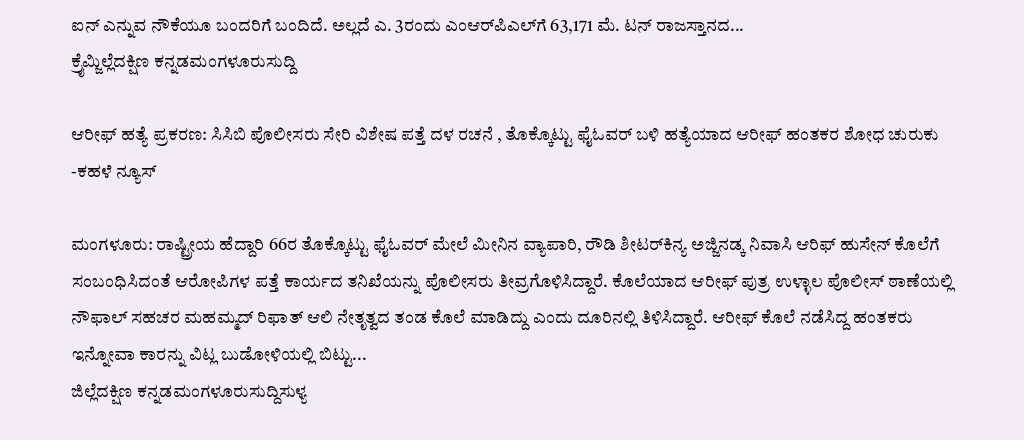ಐನ್‌ ಎನ್ನುವ ನೌಕೆಯೂ ಬಂದರಿಗೆ ಬಂದಿದೆ. ಅಲ್ಲದೆ ಎ. 3ರಂದು ಎಂಆರ್‌ಪಿಎಲ್‌ಗೆ 63,171 ಮೆ. ಟನ್‌ ರಾಜಸ್ತಾನದ...
ಕ್ರೈಮ್ಜಿಲ್ಲೆದಕ್ಷಿಣ ಕನ್ನಡಮಂಗಳೂರುಸುದ್ದಿ

ಆರೀಫ್‌ ಹತ್ಯೆ ಪ್ರಕರಣ: ಸಿಸಿಬಿ ಪೊಲೀಸರು ಸೇರಿ ವಿಶೇಷ ಪತ್ತೆ ದಳ ರಚನೆ , ತೊಕ್ಕೊಟ್ಟು ಫೈಓವ‌ರ್ ಬಳಿ ಹತ್ಯೆಯಾದ ಆರೀಫ್ ಹಂತಕರ ಶೋಧ ಚುರುಕು -ಕಹಳೆ ನ್ಯೂಸ್

ಮಂಗಳೂರು: ರಾಷ್ಟ್ರೀಯ ಹೆದ್ದಾರಿ 66ರ ತೊಕ್ಕೊಟ್ಟು ಫೈಓವರ್ ಮೇಲೆ ಮೀನಿನ ವ್ಯಾಪಾರಿ, ರೌಡಿ ಶೀಟರ್‌ಕಿನ್ಯ ಅಜ್ಜಿನಡ್ಕ ನಿವಾಸಿ ಆರಿಫ್ ಹುಸೇನ್ ಕೊಲೆಗೆ ಸಂಬಂಧಿಸಿದಂತೆ ಆರೋಪಿಗಳ ಪತ್ತೆ ಕಾರ್ಯದ ತನಿಖೆಯನ್ನು ಪೊಲೀಸರು ತೀವ್ರಗೊಳಿಸಿದ್ದಾರೆ. ಕೊಲೆಯಾದ ಆರೀಫ್‌ ಪುತ್ರ ಉಳ್ಳಾಲ ಪೊಲೀಸ್ ಠಾಣೆಯಲ್ಲಿ ನೌಫಾಲ್ ಸಹಚರ ಮಹಮ್ಮದ್ ರಿಫಾತ್ ಆಲಿ ನೇತೃತ್ವದ ತಂಡ ಕೊಲೆ ಮಾಡಿದ್ದು ಎಂದು ದೂರಿನಲ್ಲಿ ತಿಳಿಸಿದ್ದಾರೆ. ಆರೀಫ್‌ ಕೊಲೆ ನಡೆಸಿದ್ದ ಹಂತಕರು ಇನ್ನೋವಾ ಕಾರನ್ನು ವಿಟ್ಲ ಬುಡೋಳಿಯಲ್ಲಿ ಬಿಟ್ಟು...
ಜಿಲ್ಲೆದಕ್ಷಿಣ ಕನ್ನಡಮಂಗಳೂರುಸುದ್ದಿಸುಳ್ಯ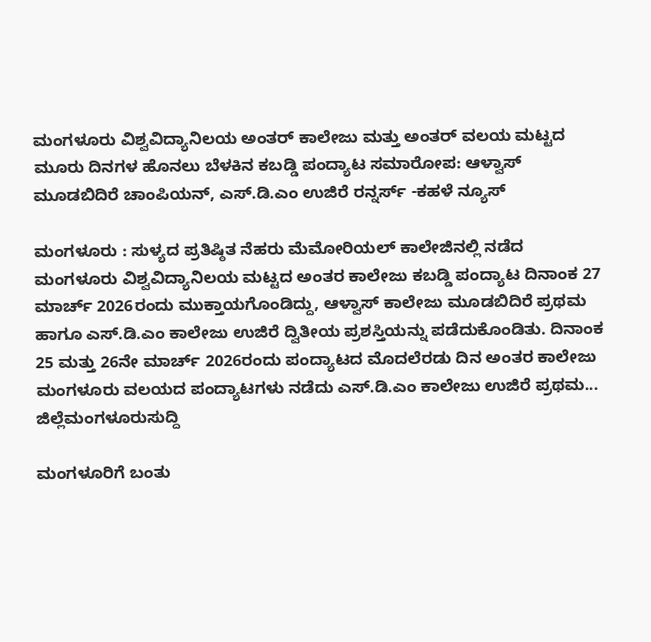ಮಂಗಳೂರು ವಿಶ್ವವಿದ್ಯಾನಿಲಯ ಅಂತರ್‌ ಕಾಲೇಜು ಮತ್ತು ಅಂತರ್‌ ವಲಯ ಮಟ್ಟದ ಮೂರು ದಿನಗಳ ಹೊನಲು ಬೆಳಕಿನ ಕಬಡ್ಡಿ ಪಂದ್ಯಾಟ ಸಮಾರೋಪ: ಆಳ್ವಾಸ್ ಮೂಡಬಿದಿರೆ‌ ಚಾಂಪಿಯನ್‌, ಎಸ್.ಡಿ.ಎಂ ಉಜಿರೆ ರನ್ನರ್ಸ್‌ -ಕಹಳೆ ನ್ಯೂಸ್

ಮಂಗಳೂರು : ಸುಳ್ಯದ ಪ್ರತಿಷ್ಠಿತ ನೆಹರು ಮೆಮೋರಿಯಲ್‌ ಕಾಲೇಜಿನಲ್ಲಿ ನಡೆದ ಮಂಗಳೂರು ವಿಶ್ವವಿದ್ಯಾನಿಲಯ ಮಟ್ಟದ ಅಂತರ ಕಾಲೇಜು ಕಬಡ್ಡಿ ಪಂದ್ಯಾಟ ದಿನಾಂಕ 27 ಮಾರ್ಚ್‌ 2026ರಂದು ಮುಕ್ತಾಯಗೊಂಡಿದ್ದು, ಆಳ್ವಾಸ್‌ ಕಾಲೇಜು ಮೂಡಬಿದಿರೆ ಪ್ರಥಮ ಹಾಗೂ ಎಸ್.ಡಿ.ಎಂ ಕಾಲೇಜು ಉಜಿರೆ ದ್ವಿತೀಯ ಪ್ರಶಸ್ತಿಯನ್ನು ಪಡೆದುಕೊಂಡಿತು. ದಿನಾಂಕ 25 ಮತ್ತು 26ನೇ ಮಾರ್ಚ್‌ 2026ರಂದು ಪಂದ್ಯಾಟದ ಮೊದಲೆರಡು ದಿನ ಅಂತರ ಕಾಲೇಜು ಮಂಗಳೂರು ವಲಯದ ಪಂದ್ಯಾಟಗಳು ನಡೆದು ಎಸ್.ಡಿ.ಎಂ ಕಾಲೇಜು ಉಜಿರೆ ಪ್ರಥಮ...
ಜಿಲ್ಲೆಮಂಗಳೂರುಸುದ್ದಿ

ಮಂಗಳೂರಿಗೆ ಬಂತು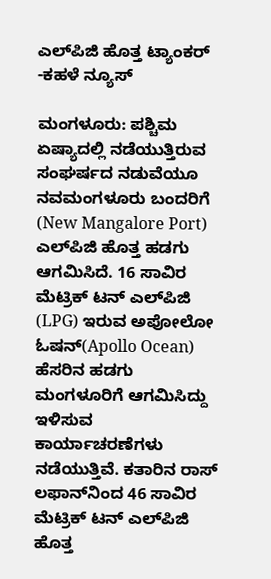ಎಲ್‌ಪಿಜಿ ಹೊತ್ತ ಟ್ಯಾಂಕರ್‌ -ಕಹಳೆ ನ್ಯೂಸ್

ಮಂಗಳೂರು: ಪಶ್ಚಿಮ ಏಷ್ಯಾದಲ್ಲಿ ನಡೆಯುತ್ತಿರುವ ಸಂಘರ್ಷದ ನಡುವೆಯೂ ನವಮಂಗಳೂರು ಬಂದರಿಗೆ (New Mangalore Port) ಎಲ್‌ಪಿಜಿ ಹೊತ್ತ ಹಡಗು ಆಗಮಿಸಿದೆ. 16 ಸಾವಿರ ಮೆಟ್ರಿಕ್ ಟನ್ ಎಲ್‌ಪಿಜಿ (LPG) ಇರುವ ಅಪೋಲೋ ಓಷನ್(Apollo Ocean) ಹೆಸರಿನ ಹಡಗು ಮಂಗಳೂರಿಗೆ ಆಗಮಿಸಿದ್ದು ಇಳಿಸುವ ಕಾರ್ಯಾಚರಣೆಗಳು ನಡೆಯುತ್ತಿವೆ. ಕತಾರಿನ ರಾಸ್ ಲಫಾನ್‌ನಿಂದ 46 ಸಾವಿರ ಮೆಟ್ರಿಕ್‌ ಟನ್‌ ಎಲ್‌ಪಿಜಿ ಹೊತ್ತ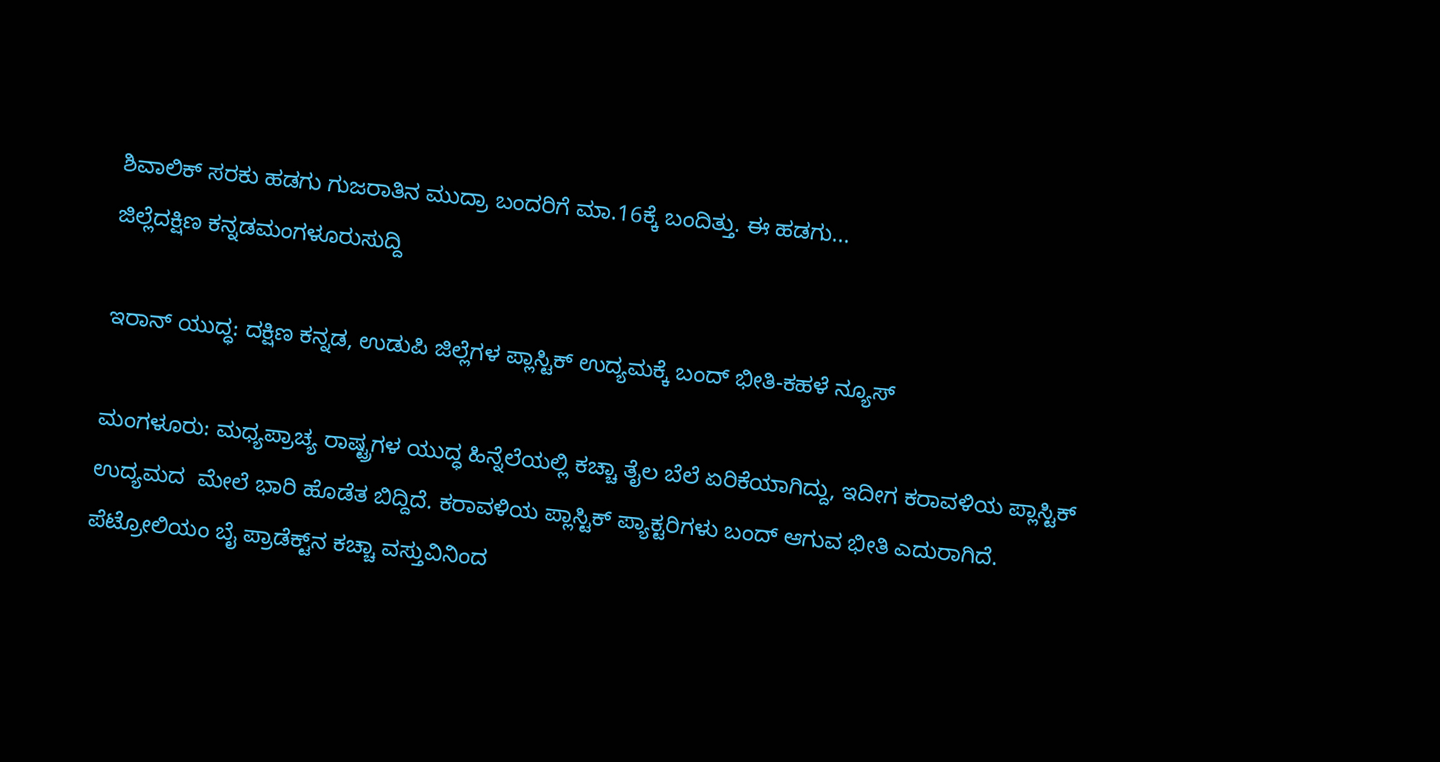ಶಿವಾಲಿಕ್ ಸರಕು ಹಡಗು ಗುಜರಾತಿನ ಮುದ್ರಾ ಬಂದರಿಗೆ ಮಾ.16ಕ್ಕೆ ಬಂದಿತ್ತು. ಈ ಹಡಗು...
ಜಿಲ್ಲೆದಕ್ಷಿಣ ಕನ್ನಡಮಂಗಳೂರುಸುದ್ದಿ

ಇರಾನ್‌ ಯುದ್ಧ: ದಕ್ಷಿಣ ಕನ್ನಡ, ಉಡುಪಿ ಜಿಲ್ಲೆಗಳ ಪ್ಲಾಸ್ಟಿಕ್ ಉದ್ಯಮಕ್ಕೆ ಬಂದ್ ಭೀತಿ-ಕಹಳೆ ನ್ಯೂಸ್

ಮಂಗಳೂರು: ಮಧ್ಯಪ್ರಾಚ್ಯ ರಾಷ್ಟ್ರಗಳ ಯುದ್ಧ ಹಿನ್ನೆಲೆಯಲ್ಲಿ ಕಚ್ಚಾ ತೈಲ ಬೆಲೆ ಏರಿಕೆಯಾಗಿದ್ದು, ಇದೀಗ ಕರಾವಳಿಯ ಪ್ಲಾಸ್ಟಿಕ್ ಉದ್ಯಮದ  ಮೇಲೆ‌ ಭಾರಿ ಹೊಡೆತ ಬಿದ್ದಿದೆ. ಕರಾವಳಿಯ ಪ್ಲಾಸ್ಟಿಕ್ ಪ್ಯಾಕ್ಟರಿಗಳು ಬಂದ್ ಆಗುವ ಭೀತಿ ಎದುರಾಗಿದೆ. ಪೆಟ್ರೋಲಿಯಂ ಬೈ ಪ್ರಾಡೆಕ್ಟ್‌ನ‌ ಕಚ್ಚಾ ವಸ್ತುವಿನಿಂದ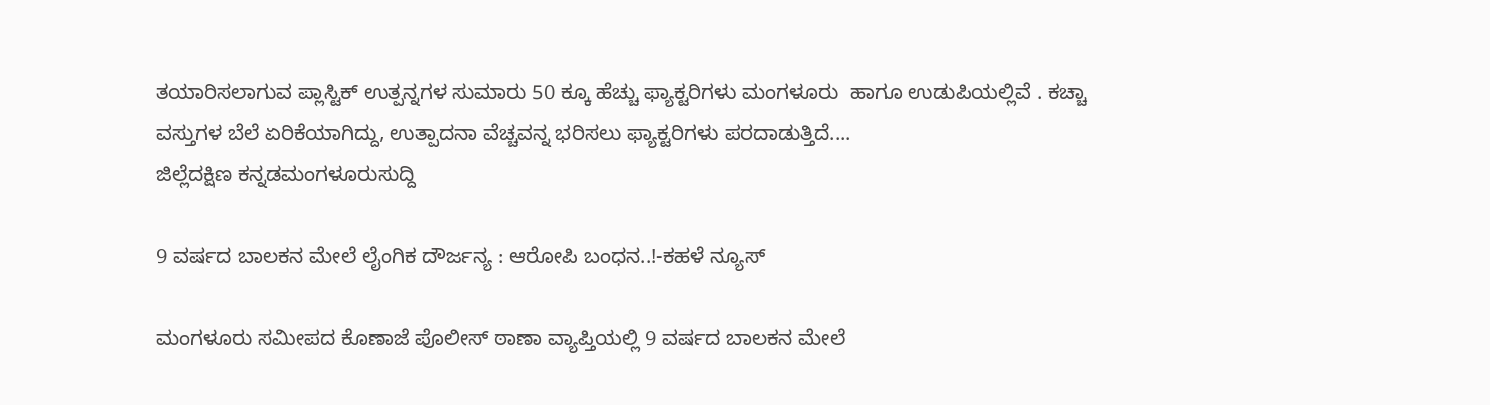ತಯಾರಿಸಲಾಗುವ ಪ್ಲಾಸ್ಟಿಕ್ ಉತ್ಪನ್ನಗಳ ಸುಮಾರು 50 ಕ್ಕೂ ಹೆಚ್ಚು ಫ್ಯಾಕ್ಟರಿಗಳು ಮಂಗಳೂರು  ಹಾಗೂ ಉಡುಪಿಯಲ್ಲಿವೆ . ಕಚ್ಚಾ ವಸ್ತುಗಳ ಬೆಲೆ ಏರಿಕೆಯಾಗಿದ್ದು, ಉತ್ಪಾದನಾ ವೆಚ್ಚವನ್ನ ಭರಿಸಲು ಫ್ಯಾಕ್ಟರಿಗಳು ಪರದಾಡುತ್ತಿದೆ‌....
ಜಿಲ್ಲೆದಕ್ಷಿಣ ಕನ್ನಡಮಂಗಳೂರುಸುದ್ದಿ

9 ವರ್ಷದ ಬಾಲಕನ ಮೇಲೆ ಲೈಂಗಿಕ ದೌರ್ಜನ್ಯ : ಆರೋಪಿ ಬಂಧನ..!-ಕಹಳೆ ನ್ಯೂಸ್

ಮಂಗಳೂರು ಸಮೀಪದ ಕೊಣಾಜೆ ಪೊಲೀಸ್ ಠಾಣಾ ವ್ಯಾಪ್ತಿಯಲ್ಲಿ 9 ವರ್ಷದ ಬಾಲಕನ ಮೇಲೆ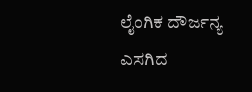ಲೈಂಗಿಕ ದೌರ್ಜನ್ಯ ಎಸಗಿದ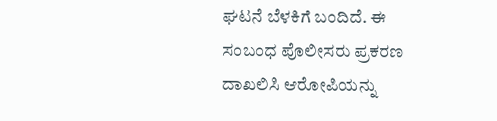ಘಟನೆ ಬೆಳಕಿಗೆ ಬಂದಿದೆ. ಈ ಸಂಬಂಧ ಪೊಲೀಸರು ಪ್ರಕರಣ ದಾಖಲಿಸಿ ಆರೋಪಿಯನ್ನು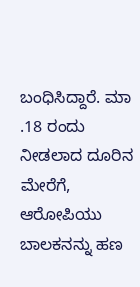ಬಂಧಿಸಿದ್ದಾರೆ. ಮಾ .18 ರಂದು ನೀಡಲಾದ ದೂರಿನ ಮೇರೆಗೆ, ಆರೋಪಿಯು ಬಾಲಕನನ್ನು ಹಣ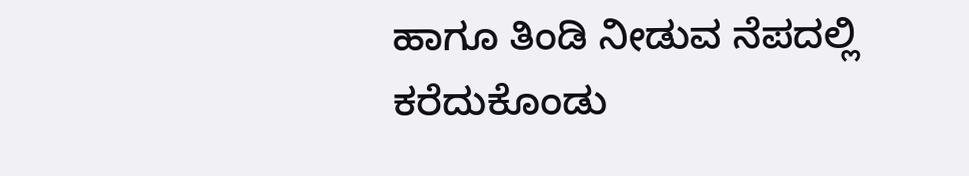ಹಾಗೂ ತಿಂಡಿ ನೀಡುವ ನೆಪದಲ್ಲಿ ಕರೆದುಕೊಂಡು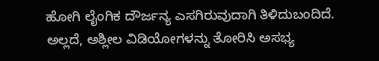ಹೋಗಿ ಲೈಂಗಿಕ ದೌರ್ಜನ್ಯ ಎಸಗಿರುವುದಾಗಿ ತಿಳಿದುಬಂದಿದೆ. ಅಲ್ಲದೆ, ಅಶ್ಲೀಲ ವಿಡಿಯೋಗಳನ್ನು ತೋರಿಸಿ ಅಸಭ್ಯ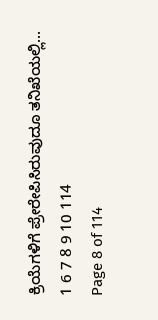ಕ್ರಿಯೆಗಳಿಗೆ ಪ್ರೇರೇಪಿಸಿರುವುದೂ ತನಿಖೆಯಲ್ಲಿ...
1 6 7 8 9 10 114
Page 8 of 114